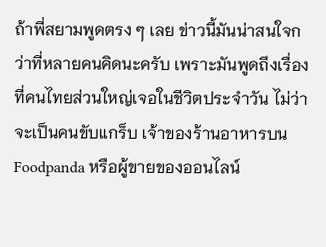ถ้าพี่สยามพูดตรง ๆ เลย ข่าวนี้มันน่าสนใจกว่าที่หลายคนคิดนะครับ เพราะมันพูดถึงเรื่องที่คนไทยส่วนใหญ่เจอในชีวิตประจำวัน ไม่ว่าจะเป็นคนขับแกร็บ เจ้าของร้านอาหารบน Foodpanda หรือผู้ขายของออนไลน์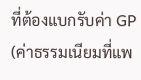ที่ต้องแบกรับค่า GP (ค่าธรรมเนียมที่แพ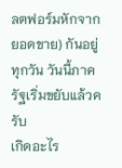ลตฟอร์มหักจากยอดขาย) กันอยู่ทุกวัน วันนี้ภาครัฐเริ่มขยับแล้วครับ
เกิดอะไร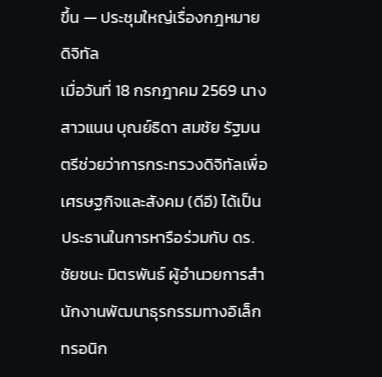ขึ้น — ประชุมใหญ่เรื่องกฎหมายดิจิทัล
เมื่อวันที่ 18 กรกฎาคม 2569 นางสาวแนน บุณย์ธิดา สมชัย รัฐมนตรีช่วยว่าการกระทรวงดิจิทัลเพื่อเศรษฐกิจและสังคม (ดีอี) ได้เป็นประธานในการหารือร่วมกับ ดร.ชัยชนะ มิตรพันธ์ ผู้อำนวยการสำนักงานพัฒนาธุรกรรมทางอิเล็กทรอนิก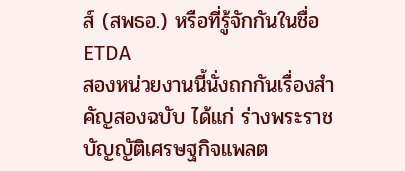ส์ (สพธอ.) หรือที่รู้จักกันในชื่อ ETDA
สองหน่วยงานนี้นั่งถกกันเรื่องสำคัญสองฉบับ ได้แก่ ร่างพระราชบัญญัติเศรษฐกิจแพลต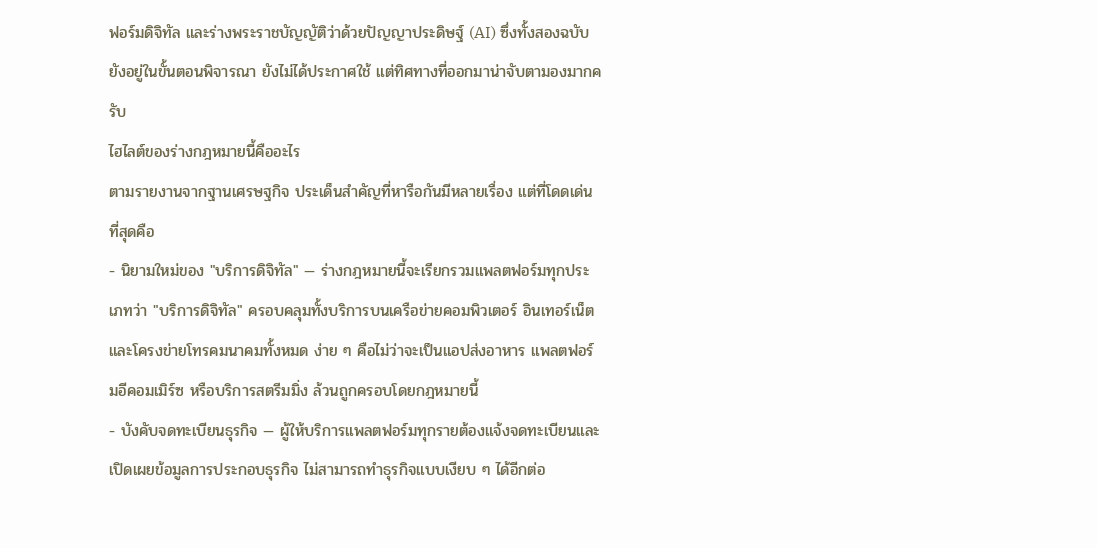ฟอร์มดิจิทัล และร่างพระราชบัญญัติว่าด้วยปัญญาประดิษฐ์ (AI) ซึ่งทั้งสองฉบับยังอยู่ในขั้นตอนพิจารณา ยังไม่ได้ประกาศใช้ แต่ทิศทางที่ออกมาน่าจับตามองมากครับ
ไฮไลต์ของร่างกฎหมายนี้คืออะไร
ตามรายงานจากฐานเศรษฐกิจ ประเด็นสำคัญที่หารือกันมีหลายเรื่อง แต่ที่โดดเด่นที่สุดคือ
- นิยามใหม่ของ "บริการดิจิทัล" — ร่างกฎหมายนี้จะเรียกรวมแพลตฟอร์มทุกประเภทว่า "บริการดิจิทัล" ครอบคลุมทั้งบริการบนเครือข่ายคอมพิวเตอร์ อินเทอร์เน็ต และโครงข่ายโทรคมนาคมทั้งหมด ง่าย ๆ คือไม่ว่าจะเป็นแอปส่งอาหาร แพลตฟอร์มอีคอมเมิร์ซ หรือบริการสตรีมมิ่ง ล้วนถูกครอบโดยกฎหมายนี้
- บังคับจดทะเบียนธุรกิจ — ผู้ให้บริการแพลตฟอร์มทุกรายต้องแจ้งจดทะเบียนและเปิดเผยข้อมูลการประกอบธุรกิจ ไม่สามารถทำธุรกิจแบบเงียบ ๆ ได้อีกต่อ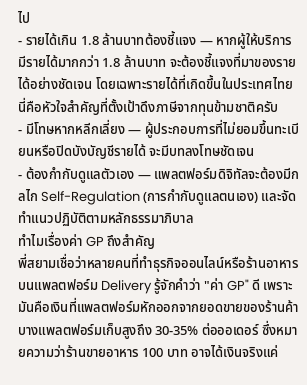ไป
- รายได้เกิน 1.8 ล้านบาทต้องชี้แจง — หากผู้ให้บริการมีรายได้มากกว่า 1.8 ล้านบาท จะต้องชี้แจงที่มาของรายได้อย่างชัดเจน โดยเฉพาะรายได้ที่เกิดขึ้นในประเทศไทย นี่คือหัวใจสำคัญที่ตั้งเป้าดึงภาษีจากทุนข้ามชาติครับ
- มีโทษหากหลีกเลี่ยง — ผู้ประกอบการที่ไม่ยอมขึ้นทะเบียนหรือปิดบังบัญชีรายได้ จะมีบทลงโทษชัดเจน
- ต้องกำกับดูแลตัวเอง — แพลตฟอร์มดิจิทัลจะต้องมีกลไก Self-Regulation (การกำกับดูแลตนเอง) และจัดทำแนวปฏิบัติตามหลักธรรมาภิบาล
ทำไมเรื่องค่า GP ถึงสำคัญ
พี่สยามเชื่อว่าหลายคนที่ทำธุรกิจออนไลน์หรือร้านอาหารบนแพลตฟอร์ม Delivery รู้จักคำว่า "ค่า GP" ดี เพราะมันคือเงินที่แพลตฟอร์มหักออกจากยอดขายของร้านค้า บางแพลตฟอร์มเก็บสูงถึง 30-35% ต่อออเดอร์ ซึ่งหมายความว่าร้านขายอาหาร 100 บาท อาจได้เงินจริงแค่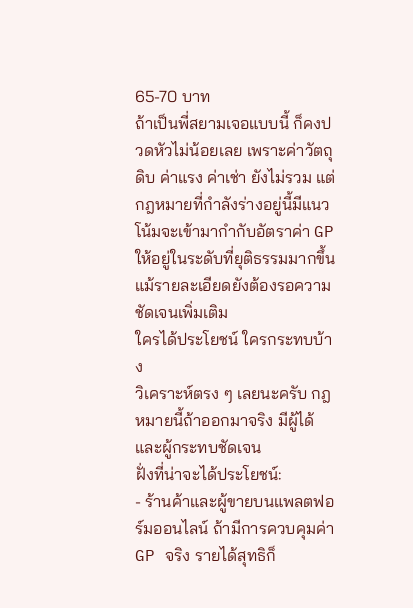65-70 บาท
ถ้าเป็นพี่สยามเจอแบบนี้ ก็คงปวดหัวไม่น้อยเลย เพราะค่าวัตถุดิบ ค่าแรง ค่าเช่า ยังไม่รวม แต่กฎหมายที่กำลังร่างอยู่นี้มีแนวโน้มจะเข้ามากำกับอัตราค่า GP ให้อยู่ในระดับที่ยุติธรรมมากขึ้น แม้รายละเอียดยังต้องรอความชัดเจนเพิ่มเติม
ใครได้ประโยชน์ ใครกระทบบ้าง
วิเคราะห์ตรง ๆ เลยนะครับ กฎหมายนี้ถ้าออกมาจริง มีผู้ได้และผู้กระทบชัดเจน
ฝั่งที่น่าจะได้ประโยชน์:
- ร้านค้าและผู้ขายบนแพลตฟอร์มออนไลน์ ถ้ามีการควบคุมค่า GP จริง รายได้สุทธิก็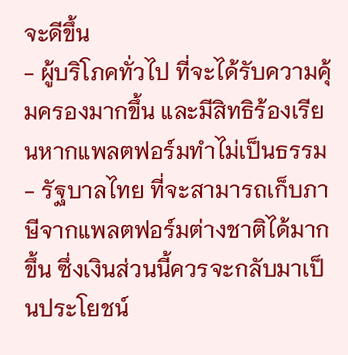จะดีขึ้น
- ผู้บริโภคทั่วไป ที่จะได้รับความคุ้มครองมากขึ้น และมีสิทธิร้องเรียนหากแพลตฟอร์มทำไม่เป็นธรรม
- รัฐบาลไทย ที่จะสามารถเก็บภาษีจากแพลตฟอร์มต่างชาติได้มากขึ้น ซึ่งเงินส่วนนี้ควรจะกลับมาเป็นประโยชน์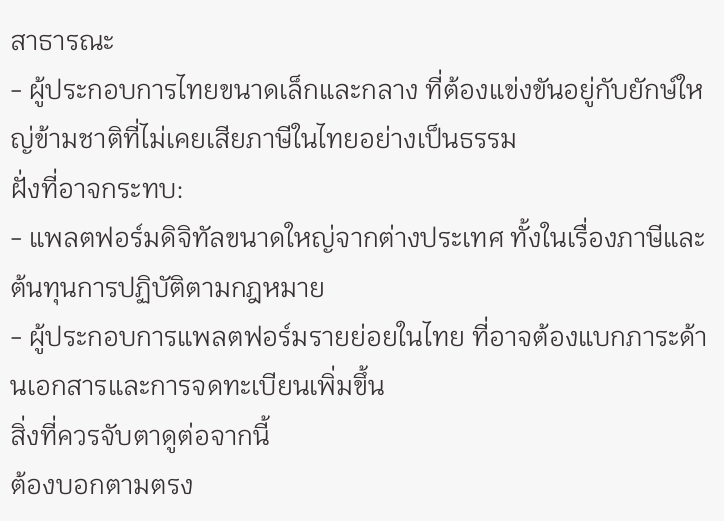สาธารณะ
- ผู้ประกอบการไทยขนาดเล็กและกลาง ที่ต้องแข่งขันอยู่กับยักษ์ใหญ่ข้ามชาติที่ไม่เคยเสียภาษีในไทยอย่างเป็นธรรม
ฝั่งที่อาจกระทบ:
- แพลตฟอร์มดิจิทัลขนาดใหญ่จากต่างประเทศ ทั้งในเรื่องภาษีและต้นทุนการปฏิบัติตามกฎหมาย
- ผู้ประกอบการแพลตฟอร์มรายย่อยในไทย ที่อาจต้องแบกภาระด้านเอกสารและการจดทะเบียนเพิ่มขึ้น
สิ่งที่ควรจับตาดูต่อจากนี้
ต้องบอกตามตรง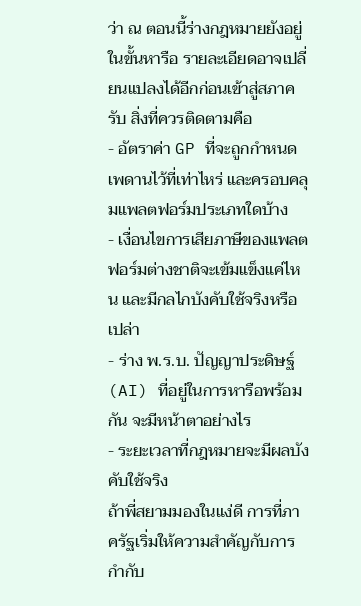ว่า ณ ตอนนี้ร่างกฎหมายยังอยู่ในขั้นหารือ รายละเอียดอาจเปลี่ยนแปลงได้อีกก่อนเข้าสู่สภาครับ สิ่งที่ควรติดตามคือ
- อัตราค่า GP ที่จะถูกกำหนดเพดานไว้ที่เท่าไหร่ และครอบคลุมแพลตฟอร์มประเภทใดบ้าง
- เงื่อนไขการเสียภาษีของแพลตฟอร์มต่างชาติจะเข้มแข็งแค่ไหน และมีกลไกบังคับใช้จริงหรือเปล่า
- ร่าง พ.ร.บ. ปัญญาประดิษฐ์ (AI) ที่อยู่ในการหารือพร้อมกัน จะมีหน้าตาอย่างไร
- ระยะเวลาที่กฎหมายจะมีผลบังคับใช้จริง
ถ้าพี่สยามมองในแง่ดี การที่ภาครัฐเริ่มให้ความสำคัญกับการกำกับ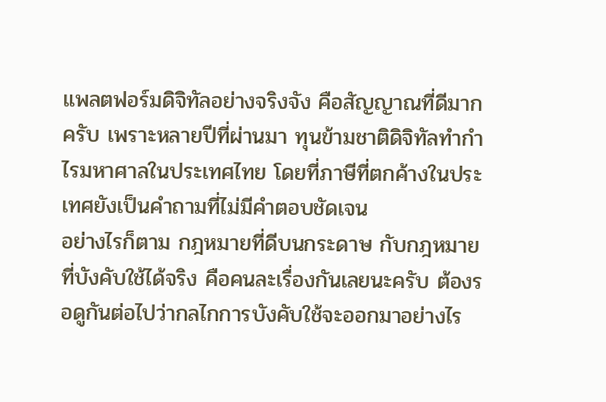แพลตฟอร์มดิจิทัลอย่างจริงจัง คือสัญญาณที่ดีมากครับ เพราะหลายปีที่ผ่านมา ทุนข้ามชาติดิจิทัลทำกำไรมหาศาลในประเทศไทย โดยที่ภาษีที่ตกค้างในประเทศยังเป็นคำถามที่ไม่มีคำตอบชัดเจน
อย่างไรก็ตาม กฎหมายที่ดีบนกระดาษ กับกฎหมายที่บังคับใช้ได้จริง คือคนละเรื่องกันเลยนะครับ ต้องรอดูกันต่อไปว่ากลไกการบังคับใช้จะออกมาอย่างไร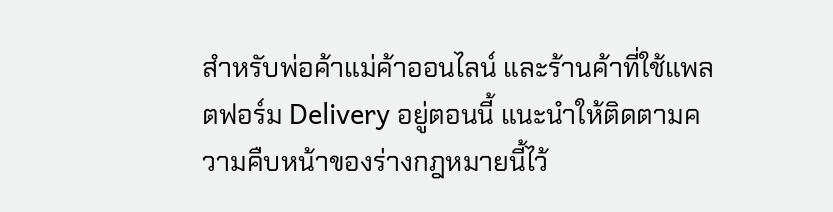สำหรับพ่อค้าแม่ค้าออนไลน์ และร้านค้าที่ใช้แพลตฟอร์ม Delivery อยู่ตอนนี้ แนะนำให้ติดตามความคืบหน้าของร่างกฎหมายนี้ไว้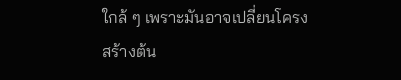ใกล้ ๆ เพราะมันอาจเปลี่ยนโครงสร้างต้น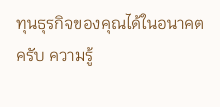ทุนธุรกิจของคุณได้ในอนาคตครับ ความรู้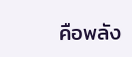คือพลัง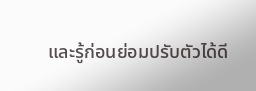และรู้ก่อนย่อมปรับตัวได้ดี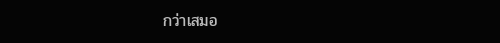กว่าเสมอ